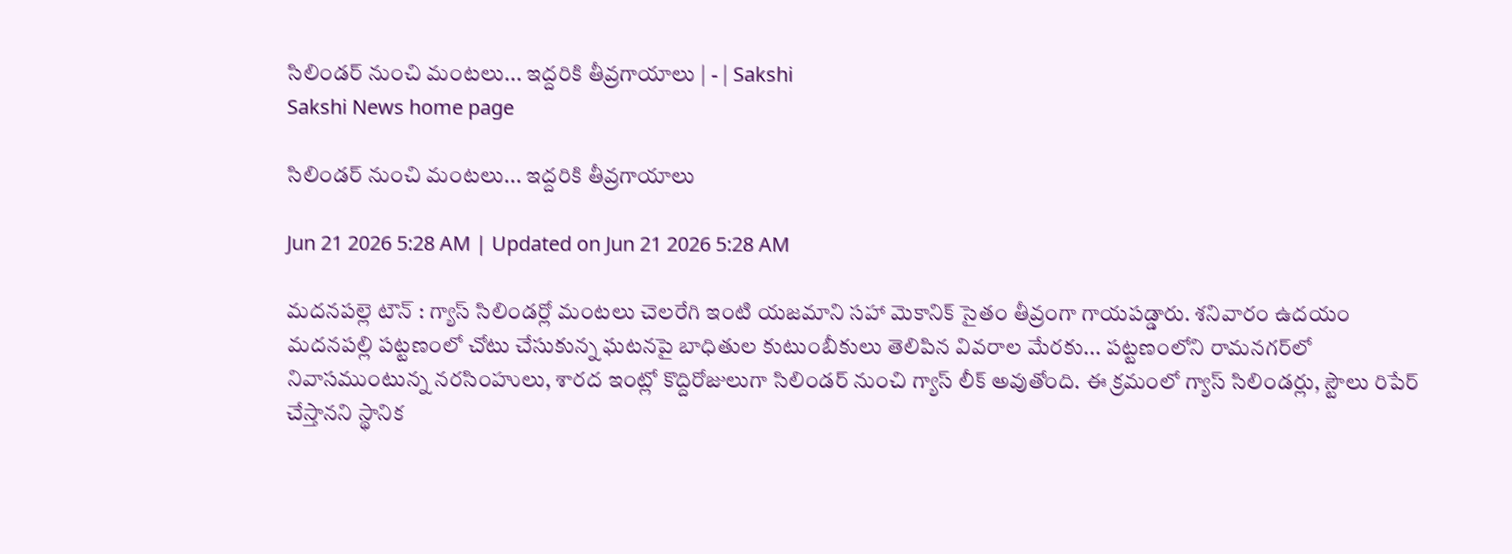సిలిండర్‌ నుంచి మంటలు... ఇద్దరికి తీవ్రగాయాలు | - | Sakshi
Sakshi News home page

సిలిండర్‌ నుంచి మంటలు... ఇద్దరికి తీవ్రగాయాలు

Jun 21 2026 5:28 AM | Updated on Jun 21 2026 5:28 AM

మదనపల్లె టౌన్‌ : గ్యాస్‌ సిలిండర్లో మంటలు చెలరేగి ఇంటి యజమాని సహా మెకానిక్‌ సైతం తీవ్రంగా గాయపడ్డారు. శనివారం ఉదయం మదనపల్లి పట్టణంలో చోటు చేసుకున్న ఘటనపై బాధితుల కుటుంబీకులు తెలిపిన వివరాల మేరకు... పట్టణంలోని రామనగర్‌లో నివాసముంటున్న నరసింహులు, శారద ఇంట్లో కొద్దిరోజులుగా సిలిండర్‌ నుంచి గ్యాస్‌ లీక్‌ అవుతోంది. ఈ క్రమంలో గ్యాస్‌ సిలిండర్లు, స్టౌలు రిపేర్‌ చేస్తానని స్థానిక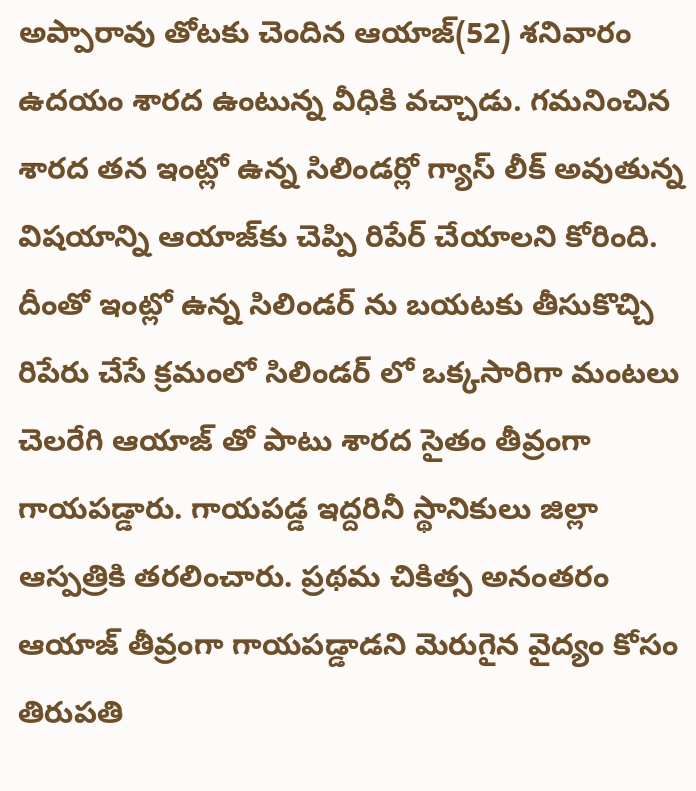అప్పారావు తోటకు చెందిన ఆయాజ్‌(52) శనివారం ఉదయం శారద ఉంటున్న వీధికి వచ్చాడు. గమనించిన శారద తన ఇంట్లో ఉన్న సిలిండర్లో గ్యాస్‌ లీక్‌ అవుతున్న విషయాన్ని ఆయాజ్‌కు చెప్పి రిపేర్‌ చేయాలని కోరింది. దీంతో ఇంట్లో ఉన్న సిలిండర్‌ ను బయటకు తీసుకొచ్చి రిపేరు చేసే క్రమంలో సిలిండర్‌ లో ఒక్కసారిగా మంటలు చెలరేగి ఆయాజ్‌ తో పాటు శారద సైతం తీవ్రంగా గాయపడ్డారు. గాయపడ్డ ఇద్దరినీ స్థానికులు జిల్లా ఆస్పత్రికి తరలించారు. ప్రథమ చికిత్స అనంతరం ఆయాజ్‌ తీవ్రంగా గాయపడ్డాడని మెరుగైన వైద్యం కోసం తిరుపతి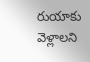రుయాకు వెళ్లాలని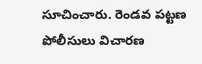సూచించారు. రెండవ పట్టణ పోలీసులు విచారణ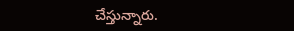చేస్తున్నారు.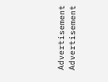Advertisement
Advertisement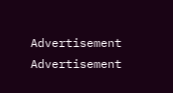Advertisement
Advertisement